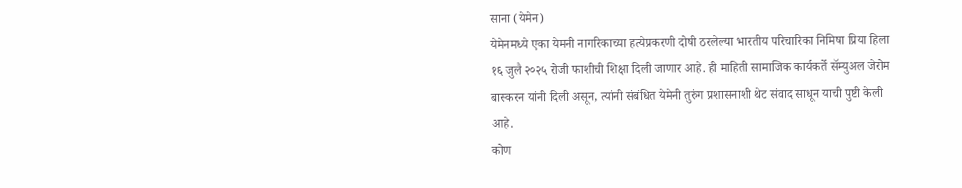साना (येमेन)
येमेनमध्ये एका येमनी नागरिकाच्या हत्येप्रकरणी दोषी ठरलेल्या भारतीय परिचारिका निमिषा प्रिया हिला १६ जुलै २०२५ रोजी फाशीची शिक्षा दिली जाणार आहे. ही माहिती सामाजिक कार्यकर्ते सॅम्युअल जेरोम बास्करन यांनी दिली असून, त्यांनी संबंधित येमेनी तुरुंग प्रशासनाशी थेट संवाद साधून याची पुष्टी केली आहे.
कोण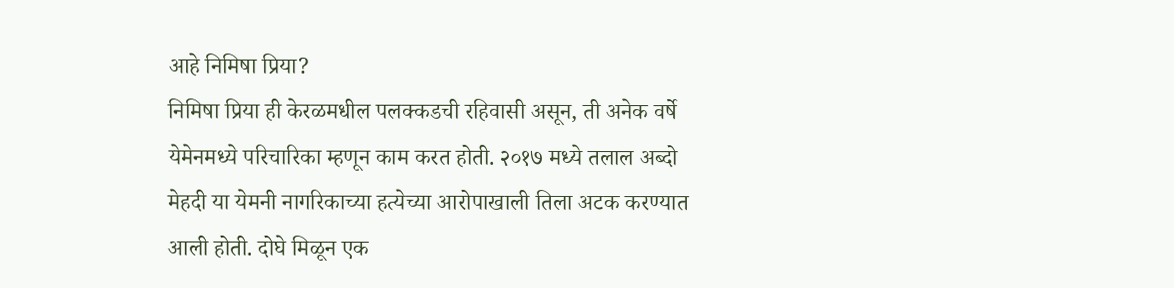आहे निमिषा प्रिया?
निमिषा प्रिया ही केरळमधील पलक्कडची रहिवासी असून, ती अनेक वर्षे येमेनमध्ये परिचारिका म्हणून काम करत होती. २०१७ मध्ये तलाल अब्दो मेहदी या येमनी नागरिकाच्या हत्येच्या आरोपाखाली तिला अटक करण्यात आली होती. दोघे मिळून एक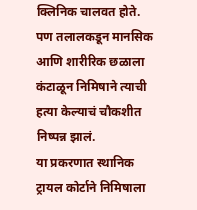क्लिनिक चालवत होते. पण तलालकडून मानसिक आणि शारीरिक छळाला कंटाळून निमिषाने त्याची हत्या केल्याचं चौकशीत निष्पन्न झालं.
या प्रकरणात स्थानिक ट्रायल कोर्टाने निमिषाला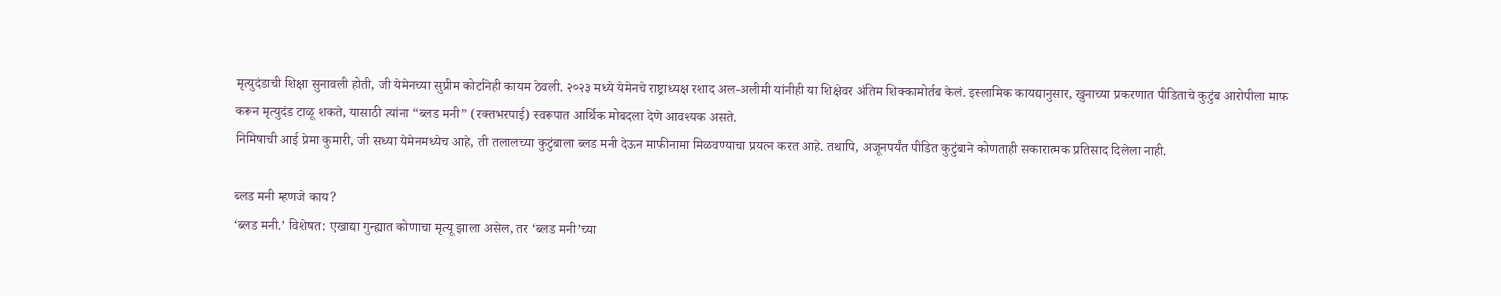मृत्युदंडाची शिक्षा सुनावली होती, जी येमेनच्या सुप्रीम कोर्टानेही कायम ठेवली. २०२३ मध्ये येमेनचे राष्ट्राध्यक्ष रशाद अल-अलीमी यांनीही या शिक्षेवर अंतिम शिक्कामोर्तब केलं. इस्लामिक कायद्यानुसार, खुनाच्या प्रकरणात पीडिताचे कुटुंब आरोपीला माफ करून मृत्युदंड टाळू शकते, यासाठी त्यांना “ब्लड मनी” (रक्तभरपाई) स्वरूपात आर्थिक मोबदला देणे आवश्यक असते.
निमिषाची आई प्रेमा कुमारी, जी सध्या येमेनमध्येच आहे, ती तलालच्या कुटुंबाला ब्लड मनी देऊन माफीनामा मिळवण्याचा प्रयत्न करत आहे. तथापि, अजूनपर्यंत पीडित कुटुंबाने कोणताही सकारात्मक प्रतिसाद दिलेला नाही.

ब्लड मनी म्हणजे काय?
‘ब्लड मनी.’ विशेषत: एखाद्या गुन्ह्यात कोणाचा मृत्यू झाला असेल, तर ‘ब्लड मनी’च्या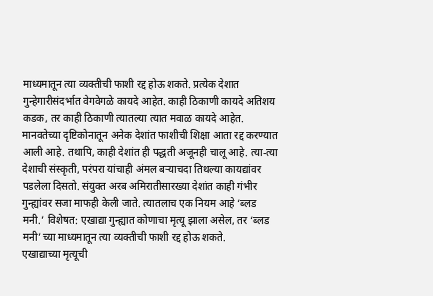माध्यमातून त्या व्यक्तीची फाशी रद्द होऊ शकते. प्रत्येक देशात गुन्हेगारीसंदर्भात वेगवेगळे कायदे आहेत. काही ठिकाणी कायदे अतिशय कडक, तर काही ठिकाणी त्यातल्या त्यात मवाळ कायदे आहेत. मानवतेच्या दृष्टिकोनातून अनेक देशांत फाशीची शिक्षा आता रद्द करण्यात आली आहे. तथापि, काही देशांत ही पद्धती अजूनही चालू आहे. त्या-त्या देशाची संस्कृती, परंपरा यांचाही अंमल बऱ्याचदा तिथल्या कायद्यांवर पडलेला दिसतो. संयुक्त अरब अमिरातीसारख्या देशांत काही गंभीर गुन्ह्यांवर सजा माफही केली जाते. त्यातलाच एक नियम आहे ‘ब्लड मनी.’ विशेषत: एखाद्या गुन्ह्यात कोणाचा मृत्यू झाला असेल, तर ‘ब्लड मनी’च्या माध्यमातून त्या व्यक्तीची फाशी रद्द होऊ शकते.
एखाद्याच्या मृत्यूची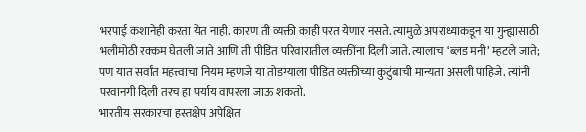भरपाई कशानेही करता येत नाही. कारण ती व्यक्ती काही परत येणार नसते. त्यामुळे अपराध्याकडून या गुन्ह्यासाठी भलीमोठी रक्कम घेतली जाते आणि ती पीडित परिवारातील व्यक्तींना दिली जाते. त्यालाच ‘ब्लड मनी’ म्हटले जाते; पण यात सर्वांत महत्त्वाचा नियम म्हणजे या तोडग्याला पीडित व्यक्तीच्या कुटुंबाची मान्यता असली पाहिजे. त्यांनी परवानगी दिली तरच हा पर्याय वापरला जाऊ शकतो.
भारतीय सरकारचा हस्तक्षेप अपेक्षित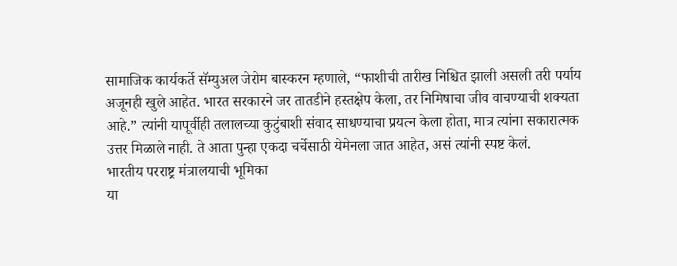सामाजिक कार्यकर्ते सॅम्युअल जेरोम बास्करन म्हणाले, “फाशीची तारीख निश्चित झाली असली तरी पर्याय अजूनही खुले आहेत. भारत सरकारने जर तातडीने हस्तक्षेप केला, तर निमिषाचा जीव वाचण्याची शक्यता आहे.” त्यांनी यापूर्वीही तलालच्या कुटुंबाशी संवाद साधण्याचा प्रयत्न केला होता, मात्र त्यांना सकारात्मक उत्तर मिळाले नाही. ते आता पुन्हा एकदा चर्चेसाठी येमेनला जात आहेत, असं त्यांनी स्पष्ट केलं.
भारतीय परराष्ट्र मंत्रालयाची भूमिका
या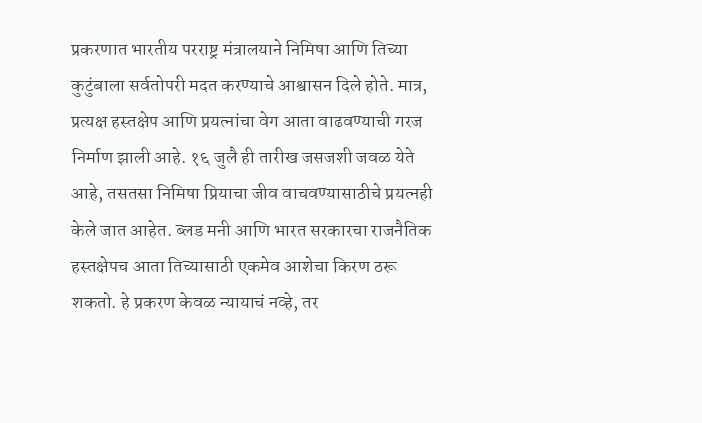प्रकरणात भारतीय परराष्ट्र मंत्रालयाने निमिषा आणि तिच्या कुटुंबाला सर्वतोपरी मदत करण्याचे आश्वासन दिले होते. मात्र, प्रत्यक्ष हस्तक्षेप आणि प्रयत्नांचा वेग आता वाढवण्याची गरज निर्माण झाली आहे. १६ जुलै ही तारीख जसजशी जवळ येते आहे, तसतसा निमिषा प्रियाचा जीव वाचवण्यासाठीचे प्रयत्नही केले जात आहेत. ब्लड मनी आणि भारत सरकारचा राजनैतिक हस्तक्षेपच आता तिच्यासाठी एकमेव आशेचा किरण ठरू शकतो. हे प्रकरण केवळ न्यायाचं नव्हे, तर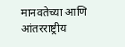मानवतेच्या आणि आंतरराष्ट्रीय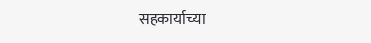सहकार्याच्या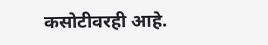कसोटीवरही आहे.